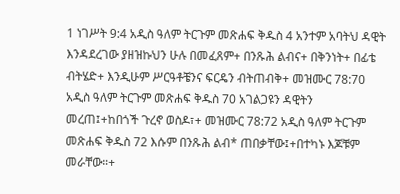1 ነገሥት 9:4 አዲስ ዓለም ትርጉም መጽሐፍ ቅዱስ 4 አንተም አባትህ ዳዊት እንዳደረገው ያዘዝኩህን ሁሉ በመፈጸም+ በንጹሕ ልብና+ በቅንነት+ በፊቴ ብትሄድ+ እንዲሁም ሥርዓቶቼንና ፍርዴን ብትጠብቅ+ መዝሙር 78:70 አዲስ ዓለም ትርጉም መጽሐፍ ቅዱስ 70 አገልጋዩን ዳዊትን መረጠ፤+ከበጎች ጉረኖ ወስዶ፣+ መዝሙር 78:72 አዲስ ዓለም ትርጉም መጽሐፍ ቅዱስ 72 እሱም በንጹሕ ልብ* ጠበቃቸው፤+በተካኑ እጆቹም መራቸው።+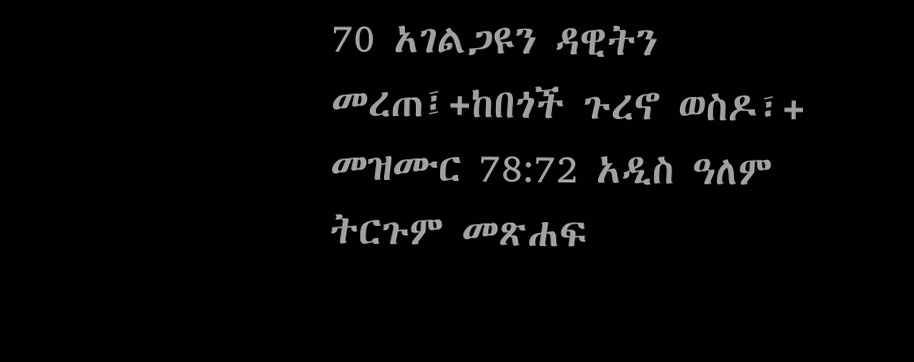70 አገልጋዩን ዳዊትን መረጠ፤+ከበጎች ጉረኖ ወስዶ፣+ መዝሙር 78:72 አዲስ ዓለም ትርጉም መጽሐፍ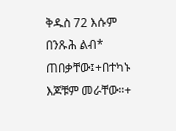ቅዱስ 72 እሱም በንጹሕ ልብ* ጠበቃቸው፤+በተካኑ እጆቹም መራቸው።+